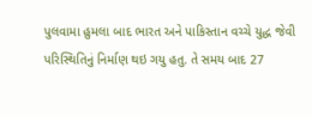પુલવામા હુમલા બાદ ભારત અને પાકિસ્તાન વચ્ચે યુદ્ધ જેવી પરિસ્થિતિનું નિર્માણ થઇ ગયુ હતુ. તે સમય બાદ 27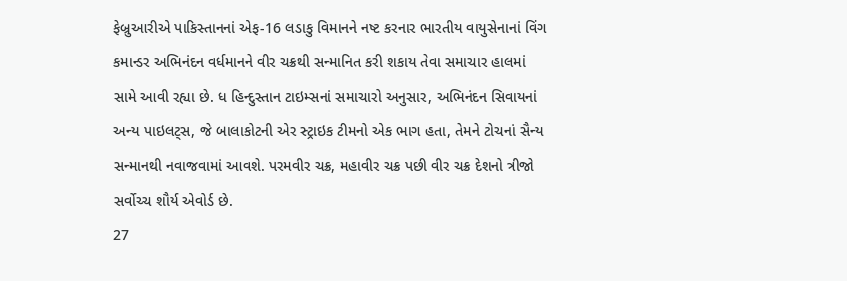ફેબ્રુઆરીએ પાકિસ્તાનનાં એફ-16 લડાકુ વિમાનને નષ્ટ કરનાર ભારતીય વાયુસેનાનાં વિંગ કમાન્ડર અભિનંદન વર્ધમાનને વીર ચક્રથી સન્માનિત કરી શકાય તેવા સમાચાર હાલમાં સામે આવી રહ્યા છે. ધ હિન્દુસ્તાન ટાઇમ્સનાં સમાચારો અનુસાર, અભિનંદન સિવાયનાં અન્ય પાઇલટ્સ, જે બાલાકોટની એર સ્ટ્રાઇક ટીમનો એક ભાગ હતા, તેમને ટોચનાં સૈન્ય સન્માનથી નવાજવામાં આવશે. પરમવીર ચક્ર, મહાવીર ચક્ર પછી વીર ચક્ર દેશનો ત્રીજો સર્વોચ્ચ શૌર્ય એવોર્ડ છે.
27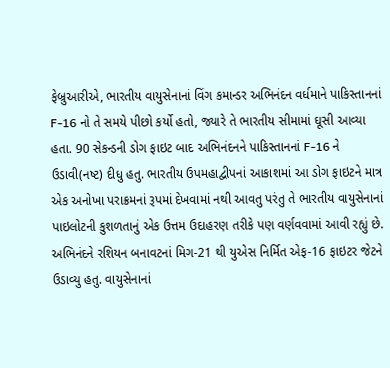ફેબ્રુઆરીએ, ભારતીય વાયુસેનાનાં વિંગ કમાન્ડર અભિનંદન વર્ધમાને પાકિસ્તાનનાં F-16 નો તે સમયે પીછો કર્યો હતો, જ્યારે તે ભારતીય સીમામાં ઘૂસી આવ્યા હતા. 90 સેકન્ડની ડોગ ફાઇટ બાદ અભિનંદનને પાકિસ્તાનનાં F-16 ને ઉડાવી(નષ્ટ) દીધુ હતુ. ભારતીય ઉપમહાદ્વીપનાં આકાશમાં આ ડોગ ફાઇટને માત્ર એક અનોખા પરાક્રમનાં રૂપમાં દેખવામાં નથી આવતુ પરંતુ તે ભારતીય વાયુસેનાનાં પાઇલોટની કુશળતાનું એક ઉત્તમ ઉદાહરણ તરીકે પણ વર્ણવવામાં આવી રહ્યું છે. અભિનંદને રશિયન બનાવટનાં મિગ-21 થી યુએસ નિર્મિત એફ-16 ફાઇટર જેટને ઉડાવ્યુ હતુ. વાયુસેનાનાં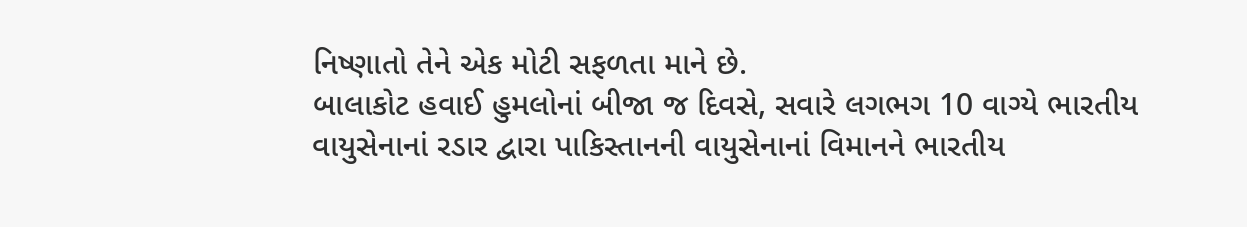નિષ્ણાતો તેને એક મોટી સફળતા માને છે.
બાલાકોટ હવાઈ હુમલોનાં બીજા જ દિવસે, સવારે લગભગ 10 વાગ્યે ભારતીય વાયુસેનાનાં રડાર દ્વારા પાકિસ્તાનની વાયુસેનાનાં વિમાનને ભારતીય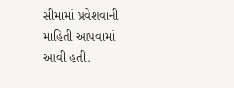સીમામાં પ્રવેશવાની માહિતી આપવામાં આવી હતી.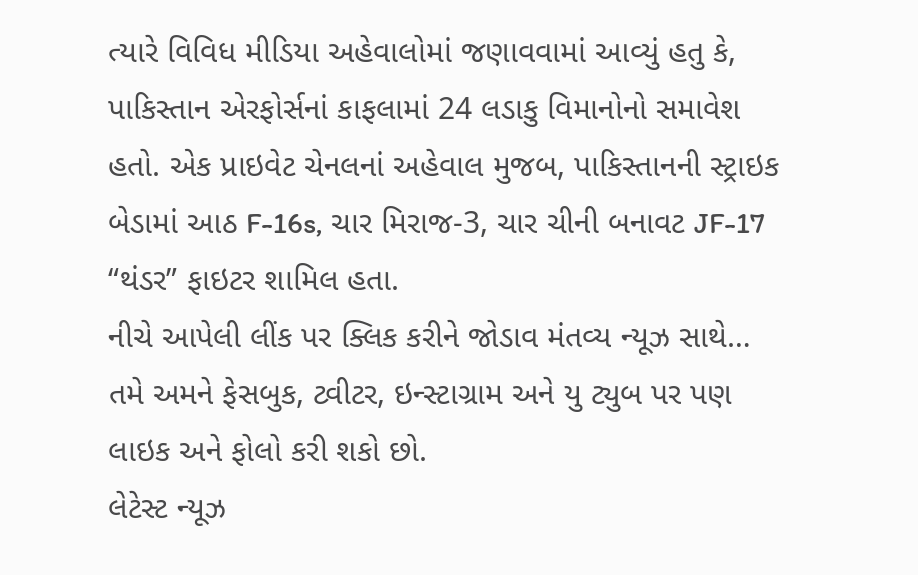ત્યારે વિવિધ મીડિયા અહેવાલોમાં જણાવવામાં આવ્યું હતુ કે, પાકિસ્તાન એરફોર્સનાં કાફલામાં 24 લડાકુ વિમાનોનો સમાવેશ હતો. એક પ્રાઇવેટ ચેનલનાં અહેવાલ મુજબ, પાકિસ્તાનની સ્ટ્રાઇક બેડામાં આઠ F-16s, ચાર મિરાજ-3, ચાર ચીની બનાવટ JF-17 “થંડર” ફાઇટર શામિલ હતા.
નીચે આપેલી લીંક પર ક્લિક કરીને જોડાવ મંતવ્ય ન્યૂઝ સાથે…
તમે અમને ફેસબુક, ટ્વીટર, ઇન્સ્ટાગ્રામ અને યુ ટ્યુબ પર પણ લાઇક અને ફોલો કરી શકો છો.
લેટેસ્ટ ન્યૂઝ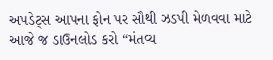અપડેટ્સ આપના ફોન પર સૌથી ઝડપી મેળવવા માટે આજે જ ડાઉનલોડ કરો “મંતવ્ય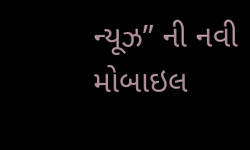ન્યૂઝ” ની નવી મોબાઇલ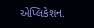એપ્લિકેશન.